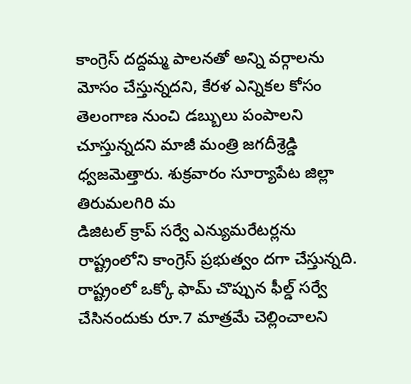కాంగ్రెస్ దద్దమ్మ పాలనతో అన్ని వర్గాలను మోసం చేస్తున్నదని, కేరళ ఎన్నికల కోసం తెలంగాణ నుంచి డబ్బులు పంపాలని చూస్తున్నదని మాజీ మంత్రి జగదీశ్రెడ్డి ధ్వజమెత్తారు. శుక్రవారం సూర్యాపేట జిల్లా తిరుమలగిరి మ
డిజిటల్ క్రాప్ సర్వే ఎన్యుమరేటర్లను రాష్ట్రంలోని కాంగ్రెస్ ప్రభుత్వం దగా చేస్తున్నది. రాష్ట్రంలో ఒక్కో ఫామ్ చొప్పున ఫీల్డ్ సర్వే చేసినందుకు రూ.7 మాత్రమే చెల్లించాలని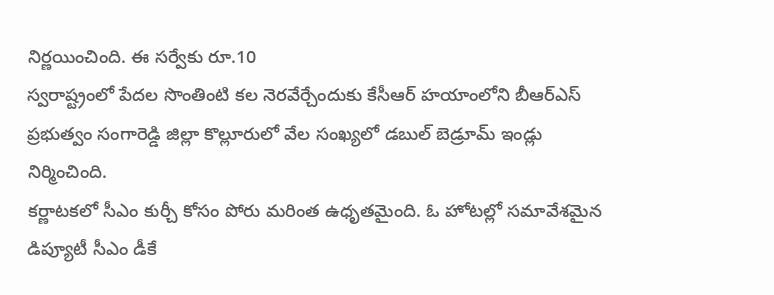నిర్ణయించింది. ఈ సర్వేకు రూ.10
స్వరాష్ట్రంలో పేదల సొంతింటి కల నెరవేర్చేందుకు కేసీఆర్ హయాంలోని బీఆర్ఎస్ ప్రభుత్వం సంగారెడ్డి జిల్లా కొల్లూరులో వేల సంఖ్యలో డబుల్ బెడ్రూమ్ ఇండ్లు నిర్మించింది.
కర్ణాటకలో సీఎం కుర్చీ కోసం పోరు మరింత ఉధృతమైంది. ఓ హోటల్లో సమావేశమైన డిప్యూటీ సీఎం డీకే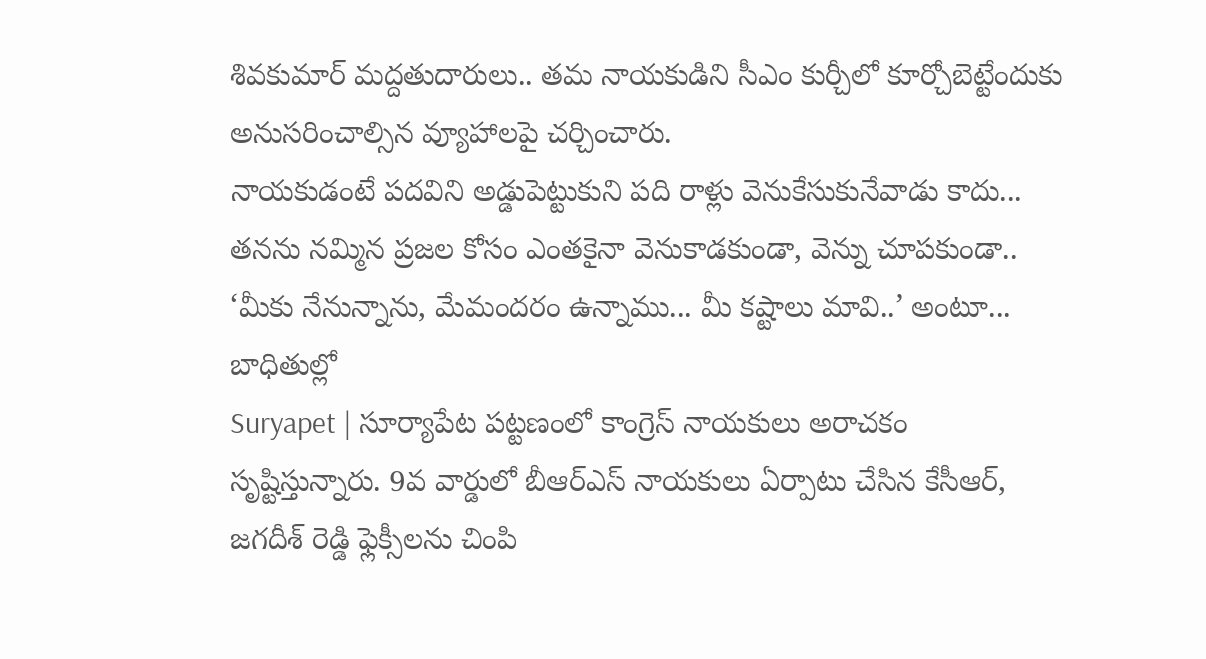శివకుమార్ మద్దతుదారులు.. తమ నాయకుడిని సీఎం కుర్చీలో కూర్చోబెట్టేందుకు అనుసరించాల్సిన వ్యూహాలపై చర్చించారు.
నాయకుడంటే పదవిని అడ్డుపెట్టుకుని పది రాళ్లు వెనుకేసుకునేవాడు కాదు... తనను నమ్మిన ప్రజల కోసం ఎంతకైనా వెనుకాడకుండా, వెన్ను చూపకుండా.. ‘మీకు నేనున్నాను, మేమందరం ఉన్నాము... మీ కష్టాలు మావి..’ అంటూ... బాధితుల్లో
Suryapet | సూర్యాపేట పట్టణంలో కాంగ్రెస్ నాయకులు అరాచకం సృష్టిస్తున్నారు. 9వ వార్డులో బీఆర్ఎస్ నాయకులు ఏర్పాటు చేసిన కేసీఆర్, జగదీశ్ రెడ్డి ఫ్లెక్సీలను చింపి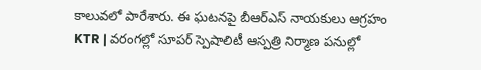కాలువలో పారేశారు. ఈ ఘటనపై బీఆర్ఎస్ నాయకులు ఆగ్రహం
KTR | వరంగల్లో సూపర్ స్పెషాలిటీ ఆస్పత్రి నిర్మాణ పనుల్లో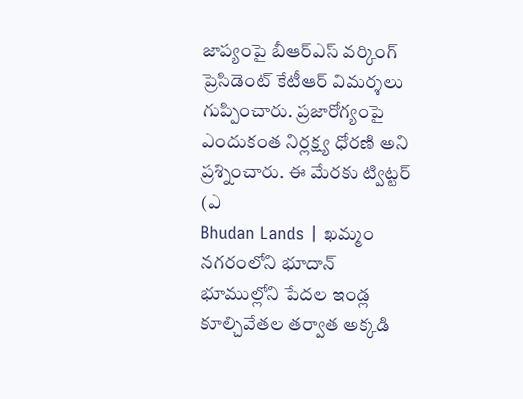జాప్యంపై బీఆర్ఎస్ వర్కింగ్ ప్రెసిడెంట్ కేటీఆర్ విమర్శలు గుప్పించారు. ప్రజారోగ్యంపై ఎందుకంత నిర్లక్ష్య ధోరణి అని ప్రశ్నించారు. ఈ మేరకు ట్విట్టర్ (ఎ
Bhudan Lands | ఖమ్మం నగరంలోని భూదాన్ భూముల్లోని పేదల ఇండ్ల కూల్చివేతల తర్వాత అక్కడి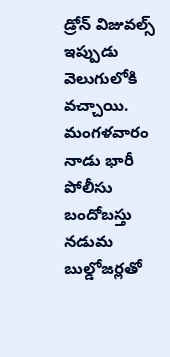డ్రోన్ విజువల్స్ ఇప్పుడు వెలుగులోకి వచ్చాయి. మంగళవారం నాడు భారీ పోలీసు బందోబస్తు నడుమ బుల్డోజర్లతో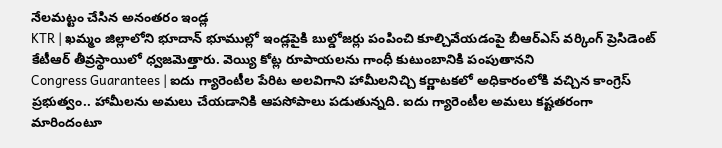నేలమట్టం చేసిన అనంతరం ఇండ్ల
KTR | ఖమ్మం జిల్లాలోని భూదాన్ భూముల్లో ఇండ్లపైకి బుల్డోజర్లు పంపించి కూల్చివేయడంపై బీఆర్ఎస్ వర్కింగ్ ప్రెసిడెంట్ కేటీఆర్ తీవ్రస్థాయిలో ధ్వజమెత్తారు. వెయ్యి కోట్ల రూపాయలను గాంధీ కుటుంబానికి పంపుతానని
Congress Guarantees | ఐదు గ్యారెంటీల పేరిట అలవిగాని హామీలనిచ్చి కర్ణాటకలో అధికారంలోకి వచ్చిన కాంగ్రెస్ ప్రభుత్వం.. హామీలను అమలు చేయడానికి ఆపసోపాలు పడుతున్నది. ఐదు గ్యారెంటీల అమలు కష్టతరంగా మారిందంటూ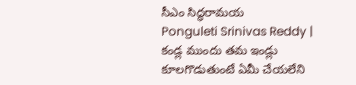సీఎం సిద్ధరామయ
Ponguleti Srinivas Reddy | కండ్ల ముందు తమ ఇండ్లు కూలగొడుతుంటే ఏమీ చేయలేని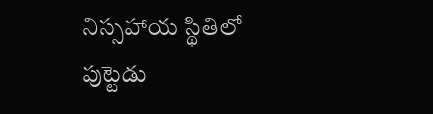నిస్సహాయ స్థితిలో పుట్టెడు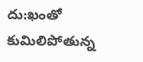దు:ఖంతో కుమిలిపోతున్న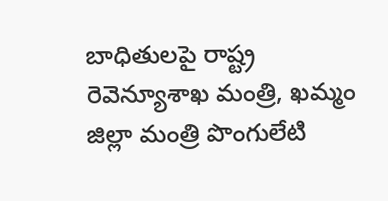బాధితులపై రాష్ట్ర రెవెన్యూశాఖ మంత్రి, ఖమ్మం జిల్లా మంత్రి పొంగులేటి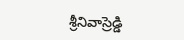శ్రీనివాస్రెడ్డి